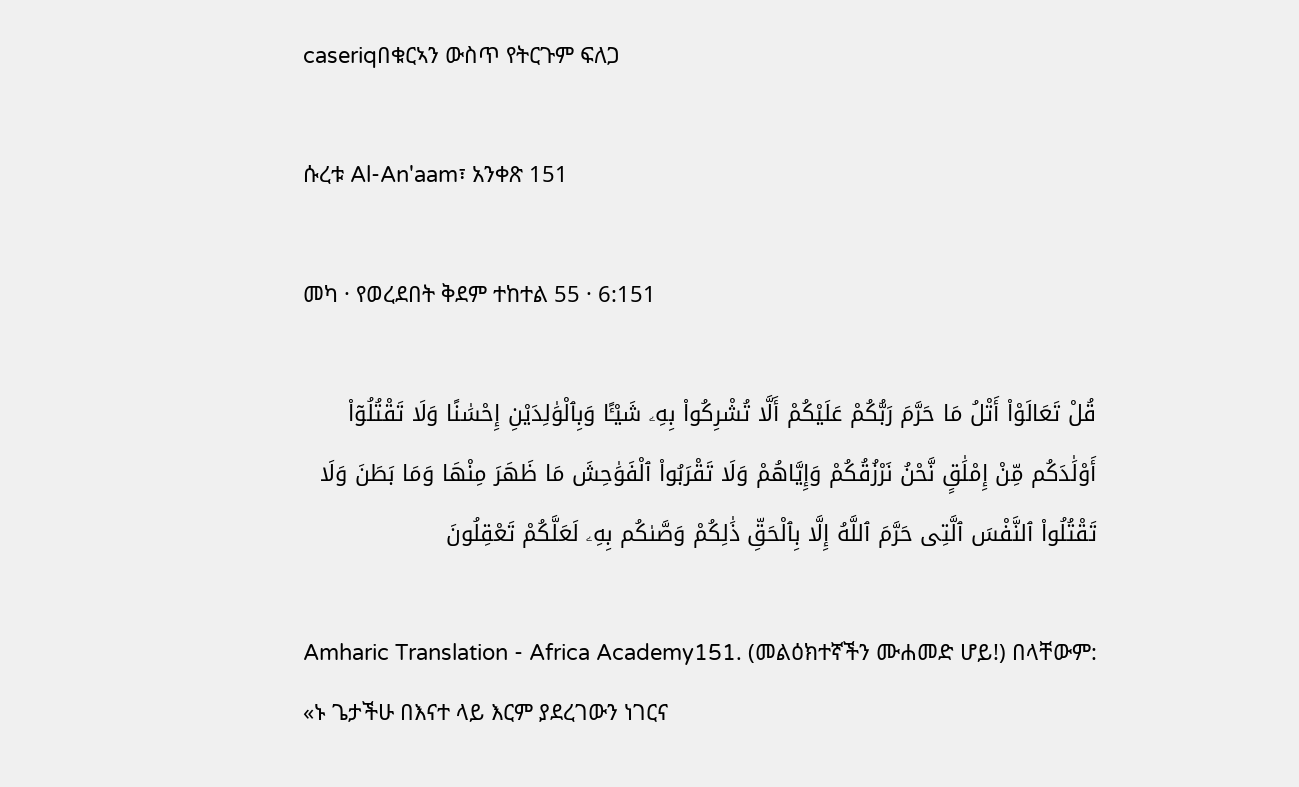caseriqበቁርኣን ውስጥ የትርጉም ፍለጋ

ሱረቱ Al-An'aam፣ አንቀጽ 151

መካ · የወረደበት ቅደም ተከተል 55 · 6:151

قُلْ تَعَالَوْا۟ أَتْلُ مَا حَرَّمَ رَبُّكُمْ عَلَيْكُمْ أَلَّا تُشْرِكُوا۟ بِهِۦ شَيْـًٔا وَبِٱلْوَٰلِدَيْنِ إِحْسَٰنًا وَلَا تَقْتُلُوٓا۟ أَوْلَٰدَكُم مِّنْ إِمْلَٰقٍ نَّحْنُ نَرْزُقُكُمْ وَإِيَّاهُمْ وَلَا تَقْرَبُوا۟ ٱلْفَوَٰحِشَ مَا ظَهَرَ مِنْهَا وَمَا بَطَنَ وَلَا تَقْتُلُوا۟ ٱلنَّفْسَ ٱلَّتِى حَرَّمَ ٱللَّهُ إِلَّا بِٱلْحَقِّ ذَٰلِكُمْ وَصَّىٰكُم بِهِۦ لَعَلَّكُمْ تَعْقِلُونَ

Amharic Translation - Africa Academy151. (መልዕክተኛችን ሙሐመድ ሆይ!) በላቸውም: «ኑ ጌታችሁ በእናተ ላይ እርም ያደረገውን ነገርና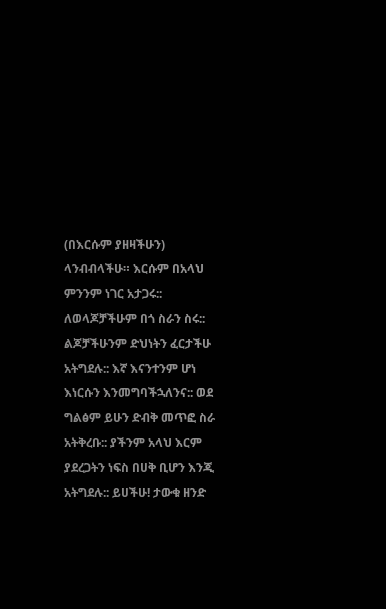(በእርሱም ያዘዛችሁን) ላንብብላችሁ። እርሱም በአላህ ምንንም ነገር አታጋሩ:: ለወላጆቻችሁም በጎ ስራን ስሩ:: ልጆቻችሁንም ድህነትን ፈርታችሁ አትግደሉ:: እኛ እናንተንም ሆነ እነርሱን እንመግባችኋለንና:: ወደ ግልፅም ይሁን ድብቅ መጥፎ ስራ አትቅረቡ:: ያችንም አላህ እርም ያደረጋትን ነፍስ በሀቅ ቢሆን እንጂ አትግደሉ:: ይሀችሁ! ታውቁ ዘንድ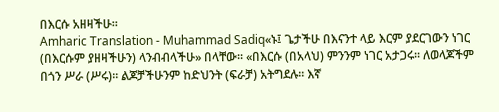በእርሱ አዘዛችሁ።
Amharic Translation - Muhammad Sadiq«ኑ፤ ጌታችሁ በእናንተ ላይ እርም ያደርገውን ነገር (በእርሱም ያዘዛችሁን) ላንብብላችሁ» በላቸው፡፡ «በእርሱ (በአላህ) ምንንም ነገር አታጋሩ፡፡ ለወላጆችም በጎን ሥራ (ሥሩ)፡፡ ልጆቻችሁንም ከድህንት (ፍራቻ) አትግደሉ፡፡ እኛ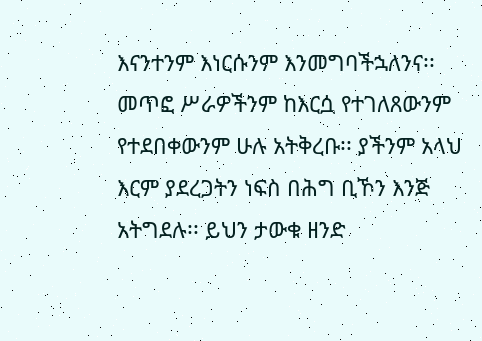እናንተንም እነርሱንም እንመግባችኋለንና፡፡ መጥፎ ሥራዎችንም ከእርሷ የተገለጸውንም የተደበቀውንም ሁሉ አትቅረቡ፡፡ ያችንም አላህ እርም ያደረጋትን ነፍስ በሕግ ቢኾን እንጅ አትግደሉ፡፡ ይህን ታውቁ ዘንድ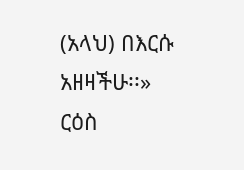(አላህ) በእርሱ አዘዛችሁ፡፡»
ርዕስ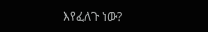እየፈለጉ ነው?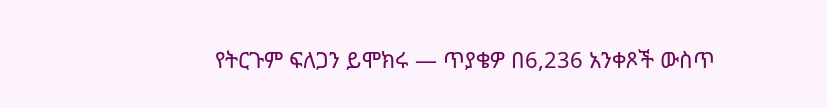የትርጉም ፍለጋን ይሞክሩ — ጥያቄዎ በ6,236 አንቀጾች ውስጥ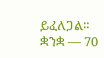ይፈለጋል።
ቋንቋ — 70